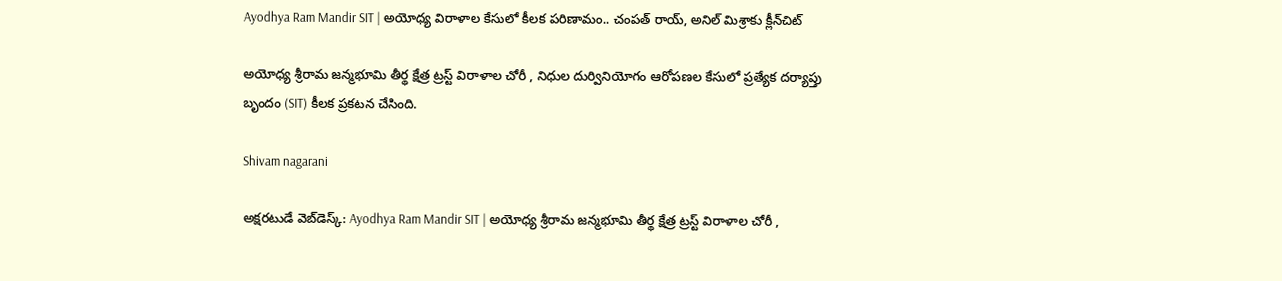Ayodhya Ram Mandir SIT | అయోధ్య విరాళాల కేసులో కీలక పరిణామం.. చంపత్ రాయ్, అనిల్ మిశ్రాకు క్లీన్‌చిట్

అయోధ్య శ్రీరామ జన్మభూమి తీర్థ క్షేత్ర ట్రస్ట్ విరాళాల చోరీ , నిధుల దుర్వినియోగం ఆరోపణల కేసులో ప్రత్యేక దర్యాప్తు బృందం (SIT) కీలక ప్రకటన చేసింది.

Shivam nagarani

అక్షరటుడే వెబ్‌డెస్క్: Ayodhya Ram Mandir SIT | అయోధ్య శ్రీరామ జన్మభూమి తీర్థ క్షేత్ర ట్రస్ట్ విరాళాల చోరీ ,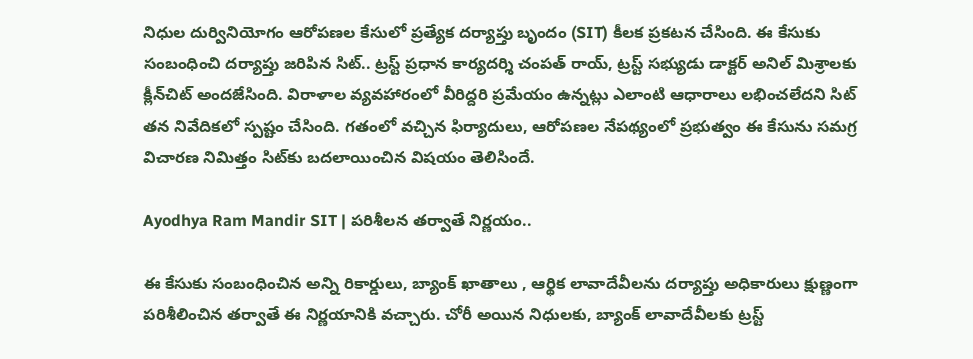నిధుల దుర్వినియోగం ఆరోపణల కేసులో ప్రత్యేక దర్యాప్తు బృందం (SIT) కీలక ప్రకటన చేసింది. ఈ కేసుకు సంబంధించి దర్యాప్తు జరిపిన సిట్.. ట్రస్ట్ ప్రధాన కార్యదర్శి చంపత్ రాయ్, ట్రస్ట్ సభ్యుడు డాక్టర్ అనిల్ మిశ్రాలకు క్లీన్‌చిట్ అందజేసింది. విరాళాల వ్యవహారంలో వీరిద్దరి ప్రమేయం ఉన్నట్లు ఎలాంటి ఆధారాలు లభించలేదని సిట్ తన నివేదికలో స్పష్టం చేసింది. గతంలో వచ్చిన ఫిర్యాదులు, ఆరోపణల నేపథ్యంలో ప్రభుత్వం ఈ కేసును సమగ్ర విచారణ నిమిత్తం సిట్‌కు బదలాయించిన విషయం తెలిసిందే.

Ayodhya Ram Mandir SIT | పరిశీలన తర్వాతే నిర్ణయం..

ఈ కేసుకు సంబంధించిన అన్ని రికార్డులు, బ్యాంక్ ఖాతాలు , ఆర్థిక లావాదేవీలను దర్యాప్తు అధికారులు క్షుణ్ణంగా పరిశీలించిన తర్వాతే ఈ నిర్ణయానికి వచ్చారు. చోరీ అయిన నిధులకు, బ్యాంక్ లావాదేవీలకు ట్రస్ట్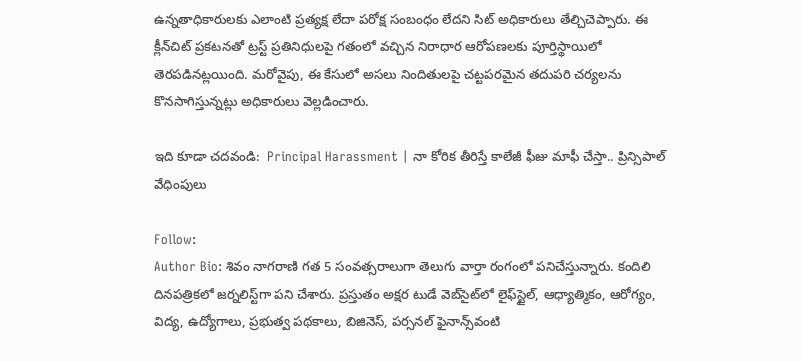ఉన్నతాధికారులకు ఎలాంటి ప్రత్యక్ష లేదా పరోక్ష సంబంధం లేదని సిట్ అధికారులు తేల్చిచెప్పారు. ఈ క్లీన్‌చిట్ ప్రకటనతో ట్రస్ట్ ప్రతినిధులపై గతంలో వచ్చిన నిరాధార ఆరోపణలకు పూర్తిస్థాయిలో తెరపడినట్లయింది. మరోవైపు, ఈ కేసులో అసలు నిందితులపై చట్టపరమైన తదుపరి చర్యలను కొనసాగిస్తున్నట్లు అధికారులు వెల్లడించారు.

ఇది కూడా చదవండి:  Principal Harassment | నా కోరిక తీరిస్తే కాలేజీ ఫీజు మాఫీ చేస్తా.. ప్రిన్సిపాల్ వేధింపులు

Follow:
Author Bio: శివం నాగరాణి గత 5 సంవత్సరాలుగా తెలుగు వార్తా రంగంలో పనిచేస్తున్నారు. కందిలి దినపత్రికలో జర్నలిస్ట్‌గా పని చేశారు. ప్రస్తుతం అక్షర టుడే వెబ్‌సైట్‌లో లైఫ్‌స్టైల్, ఆధ్యాత్మికం, ఆరోగ్యం, విద్య, ఉద్యోగాలు, ప్రభుత్వ పథకాలు, బిజినెస్, పర్సనల్ ఫైనాన్స్‌వంటి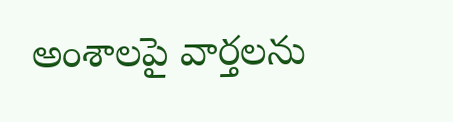అంశాలపై వార్తలను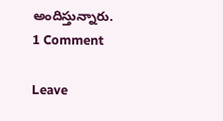అందిస్తున్నారు.
1 Comment

Leave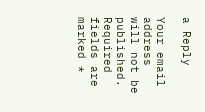a Reply

Your email address will not be published. Required fields are marked *